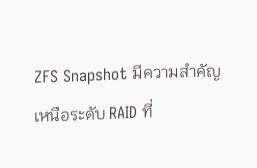ZFS Snapshot มีความสำคัญเหนือระดับ RAID ที่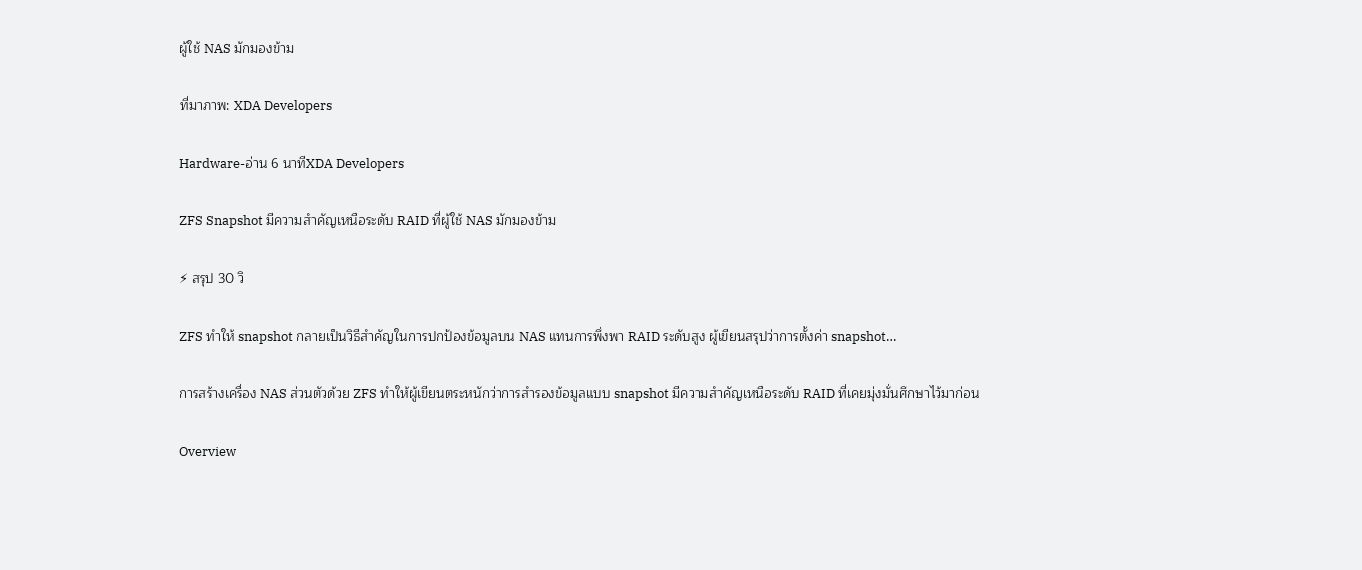ผู้ใช้ NAS มักมองข้าม

ที่มาภาพ: XDA Developers

Hardware-อ่าน 6 นาทีXDA Developers

ZFS Snapshot มีความสำคัญเหนือระดับ RAID ที่ผู้ใช้ NAS มักมองข้าม

⚡ สรุป 30 วิ

ZFS ทำให้ snapshot กลายเป็นวิธีสำคัญในการปกป้องข้อมูลบน NAS แทนการพึ่งพา RAID ระดับสูง ผู้เขียนสรุปว่าการตั้งค่า snapshot…

การสร้างเครื่อง NAS ส่วนตัวด้วย ZFS ทำให้ผู้เขียนตระหนักว่าการสำรองข้อมูลแบบ snapshot มีความสำคัญเหนือระดับ RAID ที่เคยมุ่งมั่นศึกษาไว้มาก่อน

Overview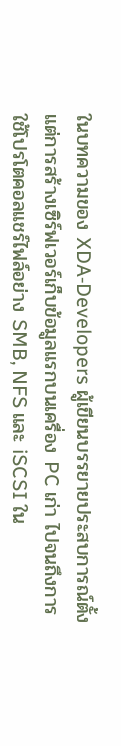ในบทความของ XDA‑Developers ผู้เขียนบรรยายประสบการณ์ตั้งแต่การสร้างเซิร์ฟเวอร์เก็บข้อมูลแรกบนเครื่อง PC เก่า ไปจนถึงการใช้โปรโตคอลแชร์ไฟล์อย่าง SMB, NFS และ iSCSI ใน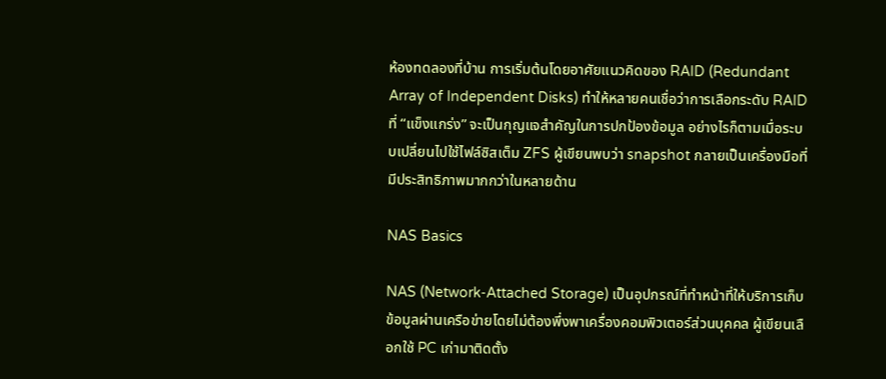ห้องทดลองที่บ้าน การเริ่มต้นโดยอาศัยแนวคิดของ RAID (Redundant Array of Independent Disks) ทำให้หลายคนเชื่อว่าการเลือกระดับ RAID ที่ “แข็งแกร่ง” จะเป็นกุญแจสำคัญในการปกป้องข้อมูล อย่างไรก็ตามเมื่อระบบเปลี่ยนไปใช้ไฟล์ซิสเต็ม ZFS ผู้เขียนพบว่า snapshot กลายเป็นเครื่องมือที่มีประสิทธิภาพมากกว่าในหลายด้าน

NAS Basics

NAS (Network‑Attached Storage) เป็นอุปกรณ์ที่ทำหน้าที่ให้บริการเก็บข้อมูลผ่านเครือข่ายโดยไม่ต้องพึ่งพาเครื่องคอมพิวเตอร์ส่วนบุคคล ผู้เขียนเลือกใช้ PC เก่ามาติดตั้ง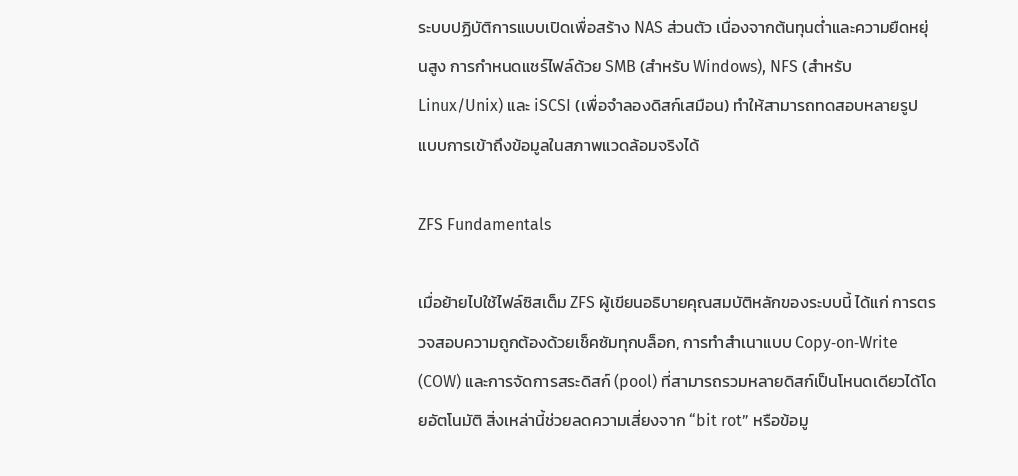ระบบปฏิบัติการแบบเปิดเพื่อสร้าง NAS ส่วนตัว เนื่องจากต้นทุนต่ำและความยืดหยุ่นสูง การกำหนดแชร์ไฟล์ด้วย SMB (สำหรับ Windows), NFS (สำหรับ Linux/Unix) และ iSCSI (เพื่อจำลองดิสก์เสมือน) ทำให้สามารถทดสอบหลายรูปแบบการเข้าถึงข้อมูลในสภาพแวดล้อมจริงได้

ZFS Fundamentals

เมื่อย้ายไปใช้ไฟล์ซิสเต็ม ZFS ผู้เขียนอธิบายคุณสมบัติหลักของระบบนี้ ได้แก่ การตรวจสอบความถูกต้องด้วยเช็คซัมทุกบล็อก, การทำสำเนาแบบ Copy‑on‑Write (COW) และการจัดการสระดิสก์ (pool) ที่สามารถรวมหลายดิสก์เป็นโหนดเดียวได้โดยอัตโนมัติ สิ่งเหล่านี้ช่วยลดความเสี่ยงจาก “bit rot” หรือข้อมู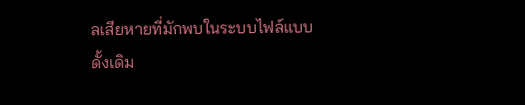ลเสียหายที่มักพบในระบบไฟล์แบบดั้งเดิม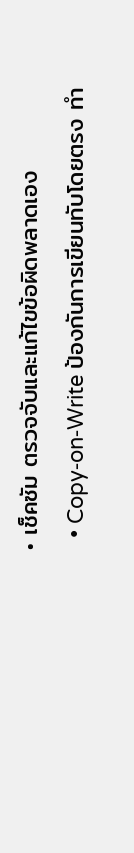• เช็คซัม ตรวจจับและแก้ไขข้อผิดพลาดเอง
  • Copy‑on‑Write ป้องกันการเขียนทับโดยตรง ทำ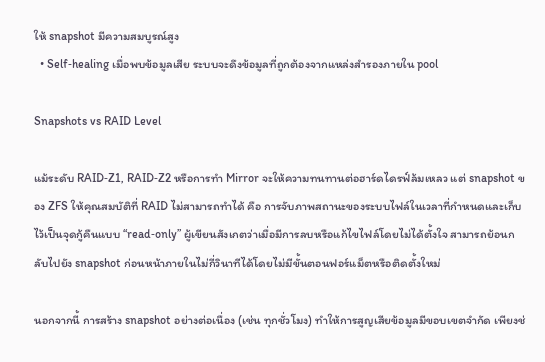ให้ snapshot มีความสมบูรณ์สูง
  • Self‑healing เมื่อพบข้อมูลเสีย ระบบจะดึงข้อมูลที่ถูกต้องจากแหล่งสำรองภายใน pool

Snapshots vs RAID Level

แม้ระดับ RAID‑Z1, RAID‑Z2 หรือการทำ Mirror จะให้ความทนทานต่อฮาร์ดไดรฟ์ล้มเหลว แต่ snapshot ของ ZFS ให้คุณสมบัติที่ RAID ไม่สามารถทำได้ คือ การจับภาพสถานะของระบบไฟล์ในเวลาที่กำหนดและเก็บไว้เป็นจุดกู้คืนแบบ “read‑only” ผู้เขียนสังเกตว่าเมื่อมีการลบหรือแก้ไขไฟล์โดยไม่ได้ตั้งใจ สามารถย้อนกลับไปยัง snapshot ก่อนหน้าภายในไม่กี่วินาทีได้โดยไม่มีขั้นตอนฟอร์แม็ตหรือติดตั้งใหม่

นอกจากนี้ การสร้าง snapshot อย่างต่อเนื่อง (เช่น ทุกชั่วโมง) ทำให้การสูญเสียข้อมูลมีขอบเขตจำกัด เพียงช่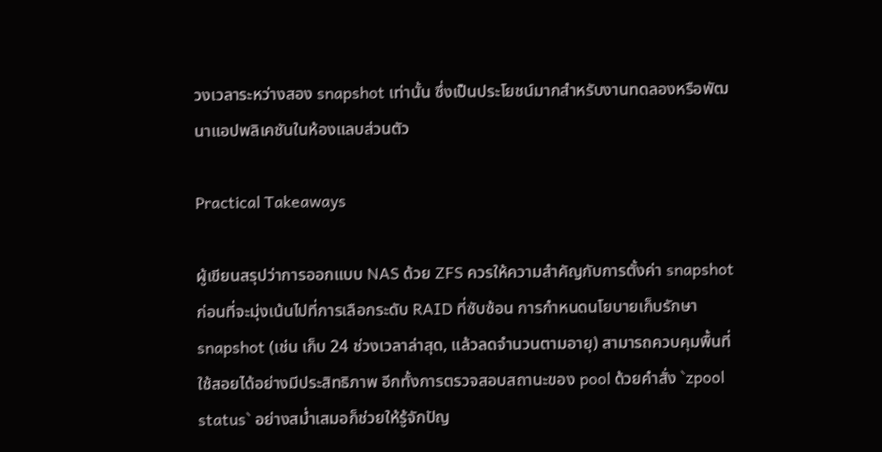วงเวลาระหว่างสอง snapshot เท่านั้น ซึ่งเป็นประโยชน์มากสำหรับงานทดลองหรือพัฒนาแอปพลิเคชันในห้องแลบส่วนตัว

Practical Takeaways

ผู้เขียนสรุปว่าการออกแบบ NAS ด้วย ZFS ควรให้ความสำคัญกับการตั้งค่า snapshot ก่อนที่จะมุ่งเน้นไปที่การเลือกระดับ RAID ที่ซับซ้อน การกำหนดนโยบายเก็บรักษา snapshot (เช่น เก็บ 24 ช่วงเวลาล่าสุด, แล้วลดจำนวนตามอายุ) สามารถควบคุมพื้นที่ใช้สอยได้อย่างมีประสิทธิภาพ อีกทั้งการตรวจสอบสถานะของ pool ด้วยคำสั่ง `zpool status` อย่างสม่ำเสมอก็ช่วยให้รู้จักปัญ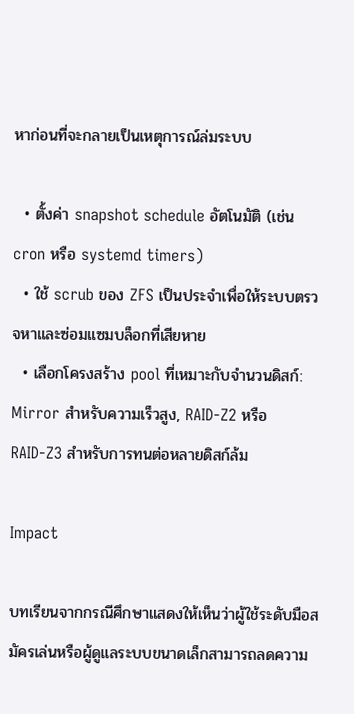หาก่อนที่จะกลายเป็นเหตุการณ์ล่มระบบ

  • ตั้งค่า snapshot schedule อัตโนมัติ (เช่น cron หรือ systemd timers)
  • ใช้ scrub ของ ZFS เป็นประจำเพื่อให้ระบบตรวจหาและซ่อมแซมบล็อกที่เสียหาย
  • เลือกโครงสร้าง pool ที่เหมาะกับจำนวนดิสก์: Mirror สำหรับความเร็วสูง, RAID‑Z2 หรือ RAID‑Z3 สำหรับการทนต่อหลายดิสก์ล้ม

Impact

บทเรียนจากกรณีศึกษาแสดงให้เห็นว่าผู้ใช้ระดับมือสมัครเล่นหรือผู้ดูแลระบบขนาดเล็กสามารถลดความ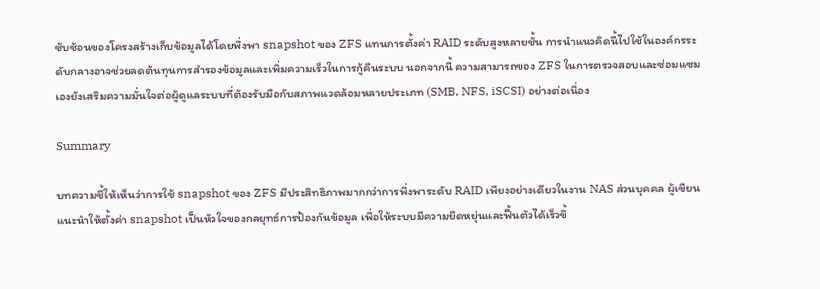ซับซ้อนของโครงสร้างเก็บข้อมูลได้โดยพึ่งพา snapshot ของ ZFS แทนการตั้งค่า RAID ระดับสูงหลายชั้น การนำแนวคิดนี้ไปใช้ในองค์กรระดับกลางอาจช่วยลดต้นทุนการสำรองข้อมูลและเพิ่มความเร็วในการกู้คืนระบบ นอกจากนี้ ความสามารถของ ZFS ในการตรวจสอบและซ่อมแซมเองยังเสริมความมั่นใจต่อผู้ดูแลระบบที่ต้องรับมือกับสภาพแวดล้อมหลายประเภท (SMB, NFS, iSCSI) อย่างต่อเนื่อง

Summary

บทความชี้ให้เห็นว่าการใช้ snapshot ของ ZFS มีประสิทธิภาพมากกว่าการพึ่งพาระดับ RAID เพียงอย่างเดียวในงาน NAS ส่วนบุคคล ผู้เขียนแนะนำให้ตั้งค่า snapshot เป็นหัวใจของกลยุทธ์การป้องกันข้อมูล เพื่อให้ระบบมีความยืดหยุ่นและฟื้นตัวได้เร็วขึ้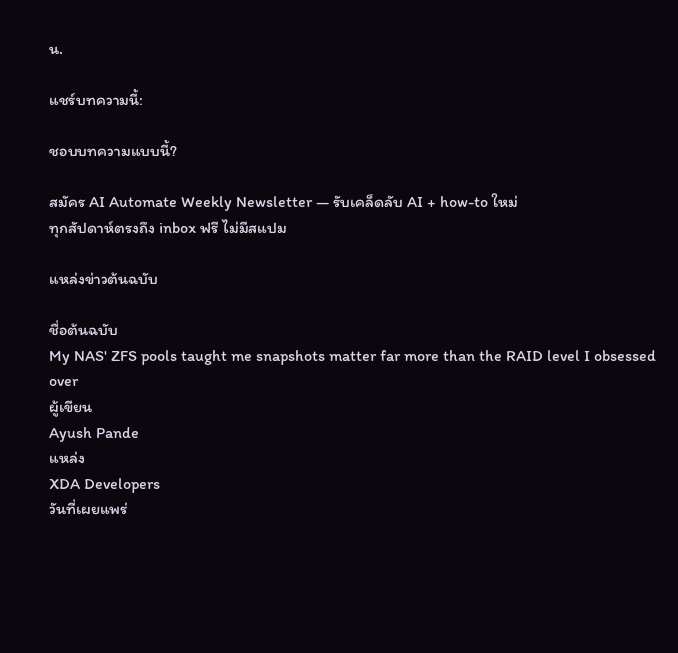น.

แชร์บทความนี้:

ชอบบทความแบบนี้?

สมัคร AI Automate Weekly Newsletter — รับเคล็ดลับ AI + how-to ใหม่
ทุกสัปดาห์ตรงถึง inbox ฟรี ไม่มีสแปม

แหล่งข่าวต้นฉบับ

ชื่อต้นฉบับ
My NAS' ZFS pools taught me snapshots matter far more than the RAID level I obsessed over
ผู้เขียน
Ayush Pande
แหล่ง
XDA Developers
วันที่เผยแพร่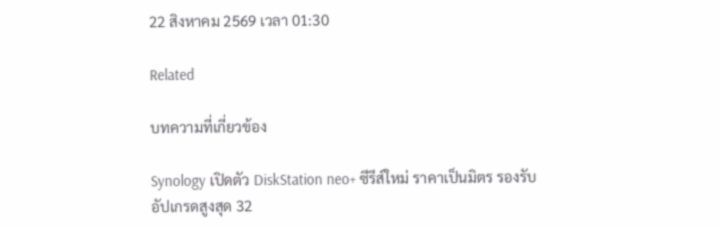22 สิงหาคม 2569 เวลา 01:30

Related

บทความที่เกี่ยวข้อง

Synology เปิดตัว DiskStation neo+ ซีรีส์ใหม่ ราคาเป็นมิตร รองรับอัปเกรดสูงสุด 32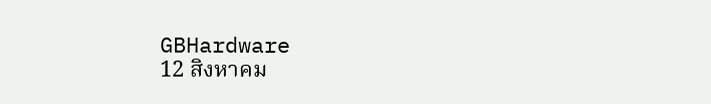GBHardware
12 สิงหาคม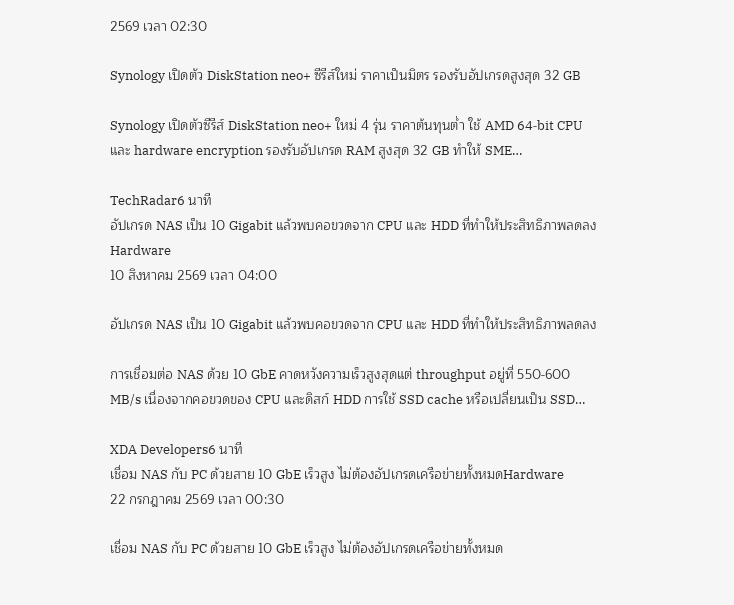2569 เวลา 02:30

Synology เปิดตัว DiskStation neo+ ซีรีส์ใหม่ ราคาเป็นมิตร รองรับอัปเกรดสูงสุด 32 GB

Synology เปิดตัวซีรีส์ DiskStation neo+ ใหม่ 4 รุ่น ราคาต้นทุนต่ำ ใช้ AMD 64‑bit CPU และ hardware encryption รองรับอัปเกรด RAM สูงสุด 32 GB ทำให้ SME…

TechRadar6 นาที
อัปเกรด NAS เป็น 10 Gigabit แล้วพบคอขวดจาก CPU และ HDD ที่ทำให้ประสิทธิภาพลดลงHardware
10 สิงหาคม 2569 เวลา 04:00

อัปเกรด NAS เป็น 10 Gigabit แล้วพบคอขวดจาก CPU และ HDD ที่ทำให้ประสิทธิภาพลดลง

การเชื่อมต่อ NAS ด้วย 10 GbE คาดหวังความเร็วสูงสุดแต่ throughput อยู่ที่ 550‑600 MB/s เนื่องจากคอขวดของ CPU และดิสก์ HDD การใช้ SSD cache หรือเปลี่ยนเป็น SSD…

XDA Developers6 นาที
เชื่อม NAS กับ PC ด้วยสาย 10 GbE เร็วสูง ไม่ต้องอัปเกรดเครือข่ายทั้งหมดHardware
22 กรกฎาคม 2569 เวลา 00:30

เชื่อม NAS กับ PC ด้วยสาย 10 GbE เร็วสูง ไม่ต้องอัปเกรดเครือข่ายทั้งหมด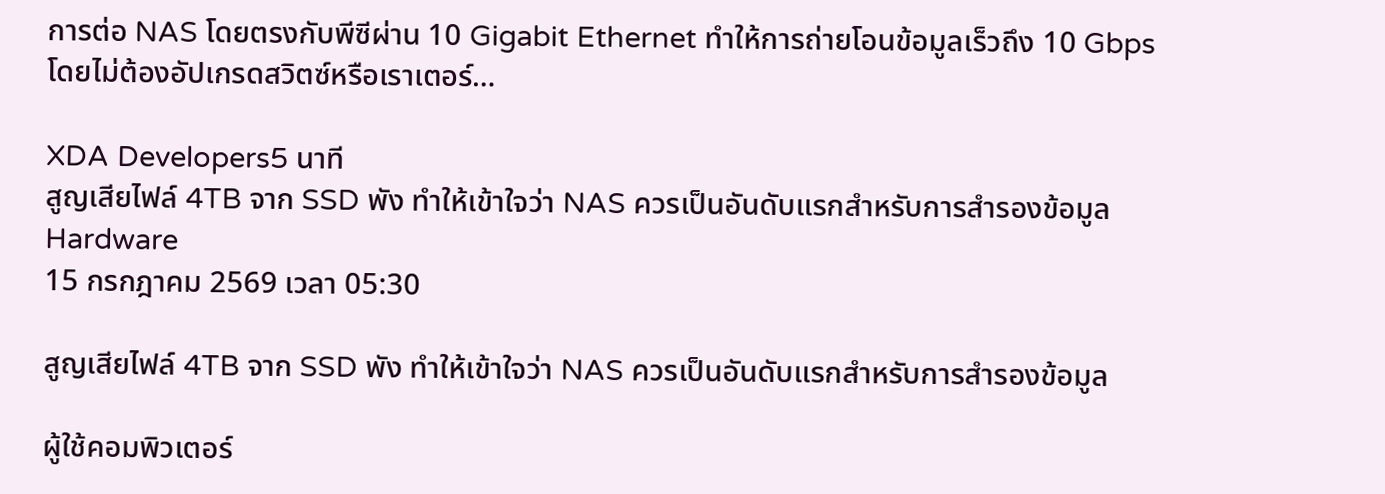การต่อ NAS โดยตรงกับพีซีผ่าน 10 Gigabit Ethernet ทำให้การถ่ายโอนข้อมูลเร็วถึง 10 Gbps โดยไม่ต้องอัปเกรดสวิตซ์หรือเราเตอร์…

XDA Developers5 นาที
สูญเสียไฟล์ 4TB จาก SSD พัง ทำให้เข้าใจว่า NAS ควรเป็นอันดับแรกสำหรับการสำรองข้อมูลHardware
15 กรกฎาคม 2569 เวลา 05:30

สูญเสียไฟล์ 4TB จาก SSD พัง ทำให้เข้าใจว่า NAS ควรเป็นอันดับแรกสำหรับการสำรองข้อมูล

ผู้ใช้คอมพิวเตอร์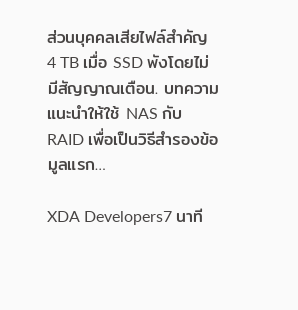ส่วนบุคคลเสียไฟล์สำคัญ 4 TB เมื่อ SSD พังโดยไม่มีสัญญาณเตือน. บทความแนะนำให้ใช้ NAS กับ RAID เพื่อเป็นวิธีสำรองข้อมูลแรก…

XDA Developers7 นาที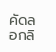คัดลอกลิ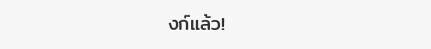งก์แล้ว!